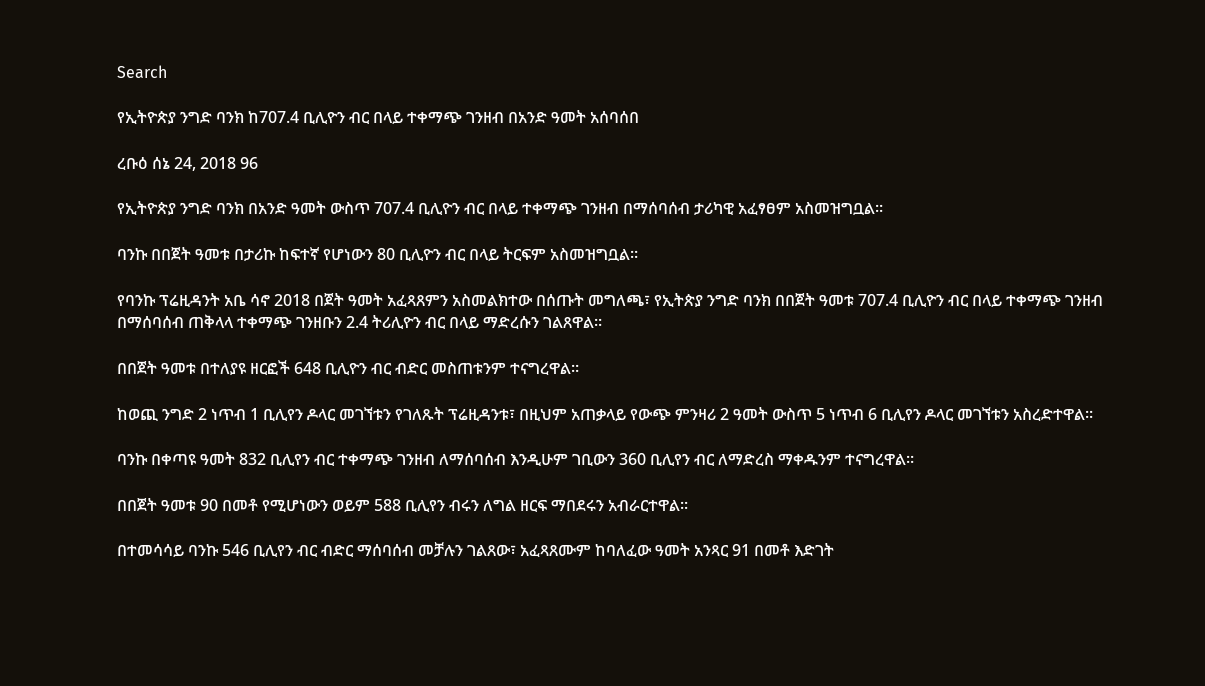Search

የኢትዮጵያ ንግድ ባንክ ከ707.4 ቢሊዮን ብር በላይ ተቀማጭ ገንዘብ በአንድ ዓመት አሰባሰበ

ረቡዕ ሰኔ 24, 2018 96

የኢትዮጵያ ንግድ ባንክ በአንድ ዓመት ውስጥ 707.4 ቢሊዮን ብር በላይ ተቀማጭ ገንዘብ በማሰባሰብ ታሪካዊ አፈፃፀም አስመዝግቧል።

ባንኩ በበጀት ዓመቱ በታሪኩ ከፍተኛ የሆነውን 80 ቢሊዮን ብር በላይ ትርፍም አስመዝግቧል።

የባንኩ ፕሬዚዳንት አቤ ሳኖ 2018 በጀት ዓመት አፈጻጸምን አስመልክተው በሰጡት መግለጫ፣ የኢትጵያ ንግድ ባንክ በበጀት ዓመቱ 707.4 ቢሊዮን ብር በላይ ተቀማጭ ገንዘብ በማሰባሰብ ጠቅላላ ተቀማጭ ገንዘቡን 2.4 ትሪሊዮን ብር በላይ ማድረሱን ገልጸዋል።

በበጀት ዓመቱ በተለያዩ ዘርፎች 648 ቢሊዮን ብር ብድር መስጠቱንም ተናግረዋል።

ከወጪ ንግድ 2 ነጥብ 1 ቢሊየን ዶላር መገኘቱን የገለጹት ፕሬዚዳንቱ፣ በዚህም አጠቃላይ የውጭ ምንዛሪ 2 ዓመት ውስጥ 5 ነጥብ 6 ቢሊየን ዶላር መገኘቱን አስረድተዋል።

ባንኩ በቀጣዩ ዓመት 832 ቢሊየን ብር ተቀማጭ ገንዘብ ለማሰባሰብ እንዲሁም ገቢውን 360 ቢሊየን ብር ለማድረስ ማቀዱንም ተናግረዋል።

በበጀት ዓመቱ 90 በመቶ የሚሆነውን ወይም 588 ቢሊየን ብሩን ለግል ዘርፍ ማበደሩን አብራርተዋል፡፡

በተመሳሳይ ባንኩ 546 ቢሊየን ብር ብድር ማሰባሰብ መቻሉን ገልጸው፣ አፈጻጸሙም ከባለፈው ዓመት አንጻር 91 በመቶ እድገት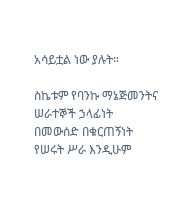አሳይቷል ነው ያሉት።

ስኬቱም የባንኩ ማኔጅመንትና ሠራተኞች ኃላፊነት በመውሰድ በቁርጠኝነት የሠሩት ሥራ እንዲሁም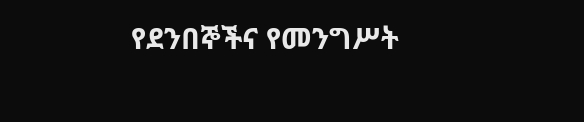የደንበኞችና የመንግሥት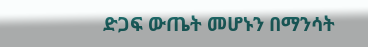ድጋፍ ውጤት መሆኑን በማንሳት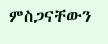ምስጋናቸውን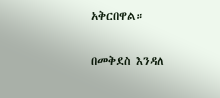አቅርበዋል።

በመቅደስ እንዳለ